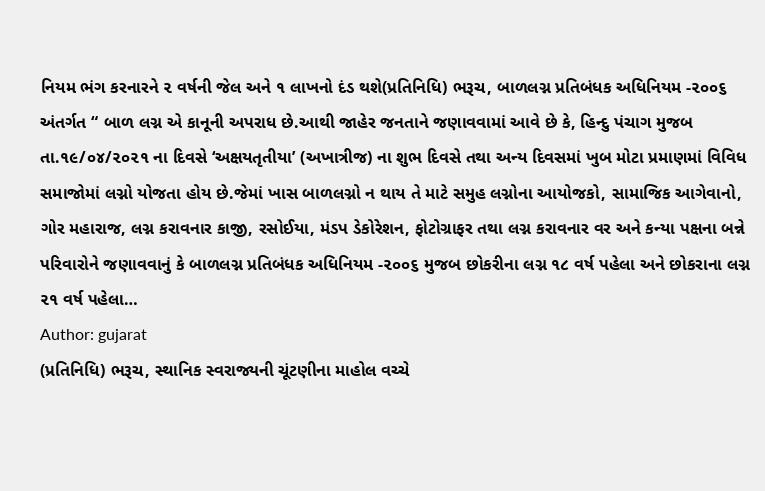નિયમ ભંગ કરનારને ૨ વર્ષની જેલ અને ૧ લાખનો દંડ થશે(પ્રતિનિધિ) ભરૂચ, બાળલગ્ન પ્રતિબંધક અધિનિયમ -૨૦૦૬ અંતર્ગત “ બાળ લગ્ન એ કાનૂની અપરાધ છે.આથી જાહેર જનતાને જણાવવામાં આવે છે કે, હિન્દુ પંચાગ મુજબ તા.૧૯/૦૪/૨૦૨૧ ના દિવસે ‘અક્ષયતૃતીયા’ (અખાત્રીજ) ના શુભ દિવસે તથા અન્ય દિવસમાં ખુબ મોટા પ્રમાણમાં વિવિધ સમાજોમાં લગ્નો યોજતા હોય છે.જેમાં ખાસ બાળલગ્નો ન થાય તે માટે સમુહ લગ્નોના આયોજકો, સામાજિક આગેવાનો, ગોર મહારાજ, લગ્ન કરાવનાર કાજી, રસોઈયા, મંડપ ડેકોરેશન, ફોટોગ્રાફર તથા લગ્ન કરાવનાર વર અને કન્યા પક્ષના બન્ને પરિવારોને જણાવવાનું કે બાળલગ્ન પ્રતિબંધક અધિનિયમ -૨૦૦૬ મુજબ છોકરીના લગ્ન ૧૮ વર્ષ પહેલા અને છોકરાના લગ્ન ૨૧ વર્ષ પહેલા…
Author: gujarat
(પ્રતિનિધિ) ભરૂચ, સ્થાનિક સ્વરાજ્યની ચૂંટણીના માહોલ વચ્ચે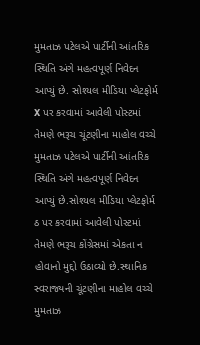મુમતાઝ પટેલએ પાર્ટીની આંતરિક સ્થિતિ અંગે મહત્વપૂર્ણ નિવેદન આપ્યું છે. સોશ્યલ મીડિયા પ્લેટફોર્મ X પર કરવામાં આવેલી પોસ્ટમાં તેમણે ભરૂચ ચૂંટણીના માહોલ વચ્ચે મુમતાઝ પટેલએ પાર્ટીની આંતરિક સ્થિતિ અંગે મહત્વપૂર્ણ નિવેદન આપ્યું છે.સોશ્યલ મીડિયા પ્લેટફોર્મ ઠ પર કરવામાં આવેલી પોસ્ટમાં તેમણે ભરૂચ કોંગ્રેસમાં એકતા ન હોવાનો મુદ્દો ઉઠાવ્યો છે.સ્થાનિક સ્વરાજ્યની ચૂંટણીના માહોલ વચ્ચે મુમતાઝ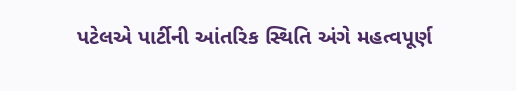પટેલએ પાર્ટીની આંતરિક સ્થિતિ અંગે મહત્વપૂર્ણ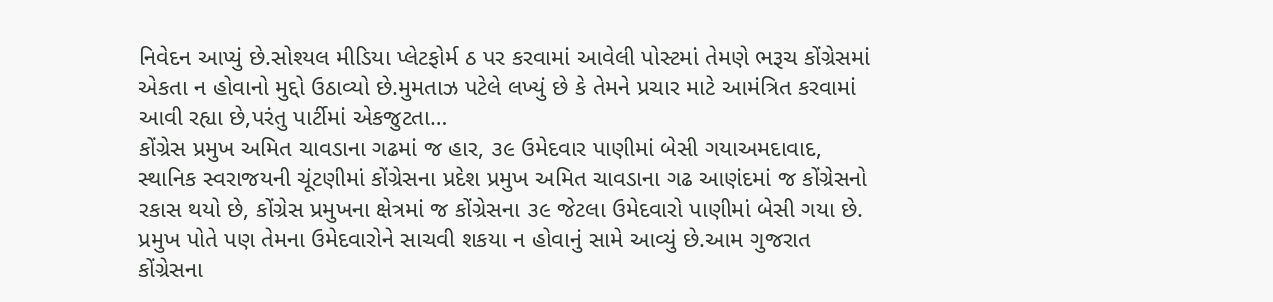નિવેદન આપ્યું છે.સોશ્યલ મીડિયા પ્લેટફોર્મ ઠ પર કરવામાં આવેલી પોસ્ટમાં તેમણે ભરૂચ કોંગ્રેસમાં એકતા ન હોવાનો મુદ્દો ઉઠાવ્યો છે.મુમતાઝ પટેલે લખ્યું છે કે તેમને પ્રચાર માટે આમંત્રિત કરવામાં આવી રહ્યા છે,પરંતુ પાર્ટીમાં એકજુટતા…
કોંગ્રેસ પ્રમુખ અમિત ચાવડાના ગઢમાં જ હાર, ૩૯ ઉમેદવાર પાણીમાં બેસી ગયાઅમદાવાદ, સ્થાનિક સ્વરાજયની ચૂંટણીમાં કોંગ્રેસના પ્રદેશ પ્રમુખ અમિત ચાવડાના ગઢ આણંદમાં જ કોંગ્રેસનો રકાસ થયો છે, કોંગ્રેસ પ્રમુખના ક્ષેત્રમાં જ કોંગ્રેસના ૩૯ જેટલા ઉમેદવારો પાણીમાં બેસી ગયા છે. પ્રમુખ પોતે પણ તેમના ઉમેદવારોને સાચવી શકયા ન હોવાનું સામે આવ્યું છે.આમ ગુજરાત કોંગ્રેસના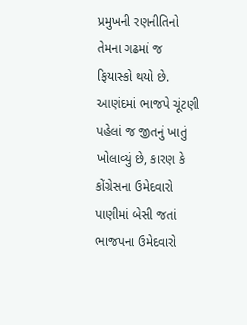પ્રમુખની રણનીતિનો તેમના ગઢમાં જ ફિયાસ્કો થયો છે. આણંદમાં ભાજપે ચૂંટણી પહેલાં જ જીતનું ખાતું ખોલાવ્યું છે, કારણ કે કોંગ્રેસના ઉમેદવારો પાણીમાં બેસી જતાં ભાજપના ઉમેદવારો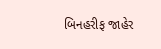બિનહરીફ જાહેર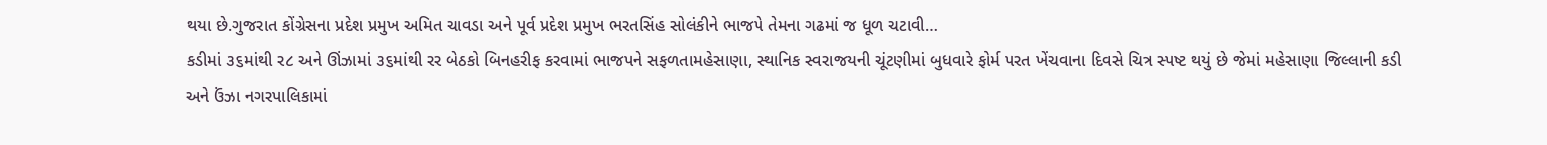થયા છે.ગુજરાત કોંગ્રેસના પ્રદેશ પ્રમુખ અમિત ચાવડા અને પૂર્વ પ્રદેશ પ્રમુખ ભરતસિંહ સોલંકીને ભાજપે તેમના ગઢમાં જ ધૂળ ચટાવી…
કડીમાં ૩૬માંથી ર૮ અને ઊંઝામાં ૩૬માંથી રર બેઠકો બિનહરીફ કરવામાં ભાજપને સફળતામહેસાણા, સ્થાનિક સ્વરાજયની ચૂંટણીમાં બુધવારે ફોર્મ પરત ખેંચવાના દિવસે ચિત્ર સ્પષ્ટ થયું છે જેમાં મહેસાણા જિલ્લાની કડી અને ઉંઝા નગરપાલિકામાં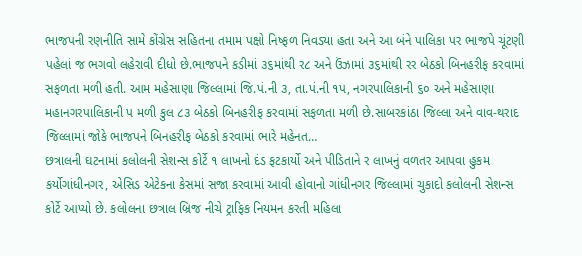ભાજપની રણનીતિ સામે કોંગ્રેસ સહિતના તમામ પક્ષો નિષ્ફળ નિવડ્યા હતા અને આ બંને પાલિકા પર ભાજપે ચૂંટણી પહેલાં જ ભગવો લહેરાવી દીધો છે.ભાજપને કડીમાં ૩૬માંથી ર૮ અને ઉંઝામાં ૩૬માંથી રર બેઠકો બિનહરીફ કરવામાં સફળતા મળી હતી. આમ મહેસાણા જિલ્લામાં જિ.પં.ની ૩, તા.પં.ની ૧પ, નગરપાલિકાની ૬૦ અને મહેસાણા મહાનગરપાલિકાની પ મળી કુલ ૮૩ બેઠકો બિનહરીફ કરવામાં સફળતા મળી છે.સાબરકાંઠા જિલ્લા અને વાવ-થરાદ જિલ્લામાં જોકે ભાજપને બિનહરીફ બેઠકો કરવામાં ભારે મહેનત…
છત્રાલની ઘટનામાં કલોલની સેશન્સ કોર્ટે ૧ લાખનો દંડ ફટકાર્યો અને પીડિતાને ર લાખનું વળતર આપવા હુકમ કર્યોગાંધીનગર, એસિડ એટેકના કેસમાં સજા કરવામાં આવી હોવાનો ગાંધીનગર જિલ્લામાં ચુકાદો કલોલની સેશન્સ કોર્ટે આપ્યો છે. કલોલના છત્રાલ બ્રિજ નીચે ટ્રાફિક નિયમન કરતી મહિલા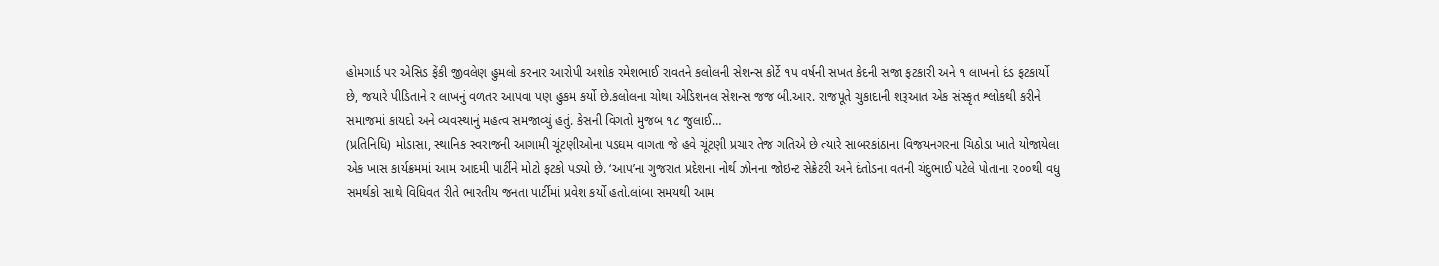હોમગાર્ડ પર એસિડ ફેંકી જીવલેણ હુમલો કરનાર આરોપી અશોક રમેશભાઈ રાવતને કલોલની સેશન્સ કોર્ટે ૧પ વર્ષની સખત કેદની સજા ફટકારી અને ૧ લાખનો દંડ ફટકાર્યો છે, જયારે પીડિતાને ર લાખનું વળતર આપવા પણ હુકમ કર્યો છે.કલોલના ચોથા એડિશનલ સેશન્સ જજ બી.આર. રાજપૂતે ચુકાદાની શરૂઆત એક સંસ્કૃત શ્લોકથી કરીને સમાજમાં કાયદો અને વ્યવસ્થાનું મહત્વ સમજાવ્યું હતું. કેસની વિગતો મુજબ ૧૮ જુલાઈ…
(પ્રતિનિધિ) મોડાસા, સ્થાનિક સ્વરાજની આગામી ચૂંટણીઓના પડઘમ વાગતા જે હવે ચૂંટણી પ્રચાર તેજ ગતિએ છે ત્યારે સાબરકાંઠાના વિજયનગરના ચિઠોડા ખાતે યોજાયેલા એક ખાસ કાર્યક્રમમાં આમ આદમી પાર્ટીને મોટો ફટકો પડ્યો છે. ‘આપ’ના ગુજરાત પ્રદેશના નોર્થ ઝોનના જોઇન્ટ સેક્રેટરી અને દંતોડના વતની ચંદુભાઈ પટેલે પોતાના ૨૦૦થી વધુ સમર્થકો સાથે વિધિવત રીતે ભારતીય જનતા પાર્ટીમાં પ્રવેશ કર્યો હતો.લાંબા સમયથી આમ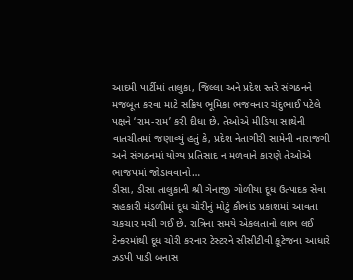આદમી પાર્ટીમાં તાલુકા, જિલ્લા અને પ્રદેશ સ્તરે સંગઠનને મજબૂત કરવા માટે સક્રિય ભૂમિકા ભજવનાર ચંદુભાઈ પટેલે પક્ષને ‘રામ-રામ’ કરી દીધા છે. તેઓએ મીડિયા સાથેની વાતચીતમાં જણાવ્યું હતું કે, પ્રદેશ નેતાગીરી સામેની નારાજગી અને સંગઠનમાં યોગ્ય પ્રતિસાદ ન મળવાને કારણે તેઓએ ભાજપમાં જોડાવવાનો…
ડીસા, ડીસા તાલુકાની શ્રી ગેનાજી ગોળીયા દૂધ ઉત્પાદક સેવા સહકારી મંડળીમાં દૂધ ચોરીનું મોટું કૌભાંડ પ્રકાશમાં આવતા ચકચાર મચી ગઈ છે. રાત્રિના સમયે એકલતાનો લાભ લઈ ટેન્કરમાંથી દૂધ ચોરી કરનાર ટેસ્ટરને સીસીટીવી કૂટેજના આધારે ઝડપી પાડી બનાસ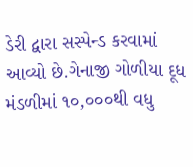ડેરી દ્વારા સસ્પેન્ડ કરવામાં આવ્યો છે.ગેનાજી ગોળીયા દૂધ મંડળીમાં ૧૦,૦૦૦થી વધુ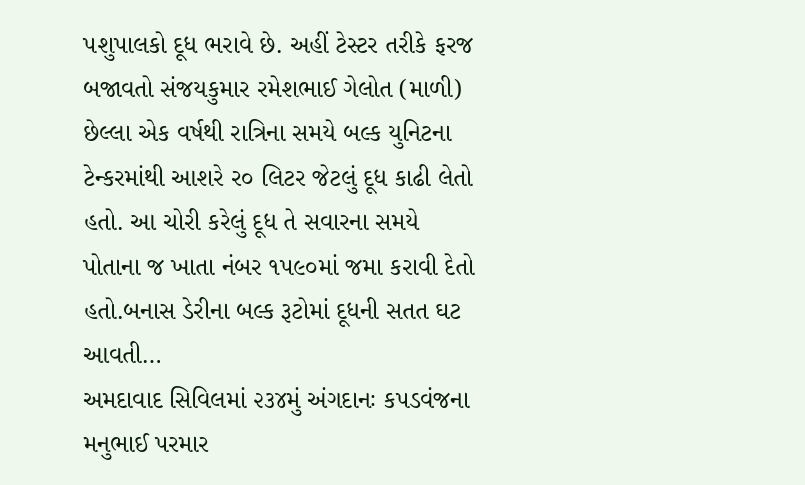પશુપાલકો દૂધ ભરાવે છે. અહીં ટેસ્ટર તરીકે ફરજ બજાવતો સંજયકુમાર રમેશભાઈ ગેલોત (માળી) છેલ્લા એક વર્ષથી રાત્રિના સમયે બલ્ક યુનિટના ટેન્કરમાંથી આશરે ર૦ લિટર જેટલું દૂધ કાઢી લેતો હતો. આ ચોરી કરેલું દૂધ તે સવારના સમયે પોતાના જ ખાતા નંબર ૧પ૯૦માં જમા કરાવી દેતો હતો.બનાસ ડેરીના બલ્ક રૂટોમાં દૂધની સતત ઘટ આવતી…
અમદાવાદ સિવિલમાં ૨૩૪મું અંગદાનઃ કપડવંજના મનુભાઈ પરમાર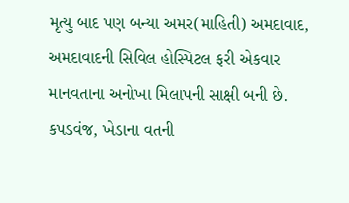મૃત્યુ બાદ પણ બન્યા અમર(માહિતી) અમદાવાદ, અમદાવાદની સિવિલ હોસ્પિટલ ફરી એકવાર માનવતાના અનોખા મિલાપની સાક્ષી બની છે. કપડવંજ, ખેડાના વતની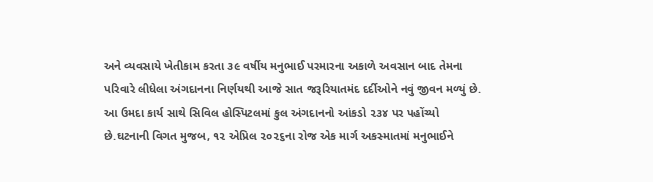અને વ્યવસાયે ખેતીકામ કરતા ૩૯ વર્ષીય મનુભાઈ પરમારના અકાળે અવસાન બાદ તેમના પરિવારે લીધેલા અંગદાનના નિર્ણયથી આજે સાત જરૂરિયાતમંદ દર્દીઓને નવું જીવન મળ્યું છે. આ ઉમદા કાર્ય સાથે સિવિલ હોસ્પિટલમાં કુલ અંગદાનનો આંકડો ૨૩૪ પર પહોંચ્યો છે.ઘટનાની વિગત મુજબ, ૧૨ એપ્રિલ ૨૦૨૬ના રોજ એક માર્ગ અકસ્માતમાં મનુભાઈને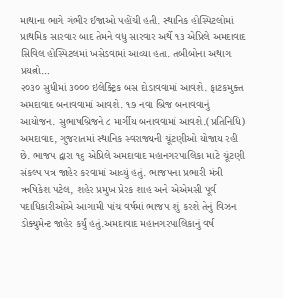માથાના ભાગે ગંભીર ઈજાઓ પહોંચી હતી. સ્થાનિક હોસ્પિટલોમાં પ્રાથમિક સારવાર બાદ તેમને વધુ સારવાર અર્થે ૧૩ એપ્રિલે અમદાવાદ સિવિલ હોસ્પિટલમાં ખસેડવામાં આવ્યા હતા. તબીબોના અથાગ પ્રયત્નો…
૨૦૩૦ સુધીમાં ૩૦૦૦ ઇલેક્ટ્રિક બસ દોડાવવામાં આવશે. ફાટકમુક્ત અમદાવાદ બનાવવામાં આવશે. ૧૭ નવા બ્રિજ બનાવવાનું આયોજન. સુભાષબ્રિજને ૮ માર્ગીય બનાવવામાં આવશે.(પ્રતિનિધિ) અમદાવાદ, ગુજરાતમાં સ્થાનિક સ્વરાજ્યની ચૂંટણીઓ યોજાય રહી છે. ભાજપ દ્વારા ૧૬ એપ્રિલે અમદાવાદ મહાનગરપાલિકા માટે ચૂંટણી સંકલ્પ પત્ર જાહેર કરવામાં આવ્યું હતું. ભાજપના પ્રભારી મંત્રી ઋષિકેશ પટેલ, શહેર પ્રમુખ પ્રેરક શાહ અને એએમસી પૂર્વ પદાધિકારીઓએ આગામી પાંચ વર્ષમાં ભાજપ શું કરશે તેનું વિઝન ડોક્યુમેન્ટ જાહેર કર્યું હતું.અમદાવાદ મહાનગરપાલિકાનું વર્ષ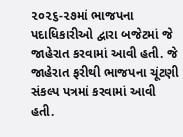૨૦૨૬-૨૭માં ભાજપના પદાધિકારીઓ દ્વારા બજેટમાં જે જાહેરાત કરવામાં આવી હતી. જે જાહેરાત ફરીથી ભાજપના ચૂંટણી સંકલ્પ પત્રમાં કરવામાં આવી હતી.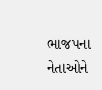ભાજપના નેતાઓને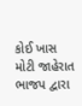કોઈ ખાસ મોટી જાહેરાત ભાજપ દ્વારા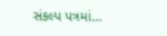સંકલ્પ પત્રમાં…